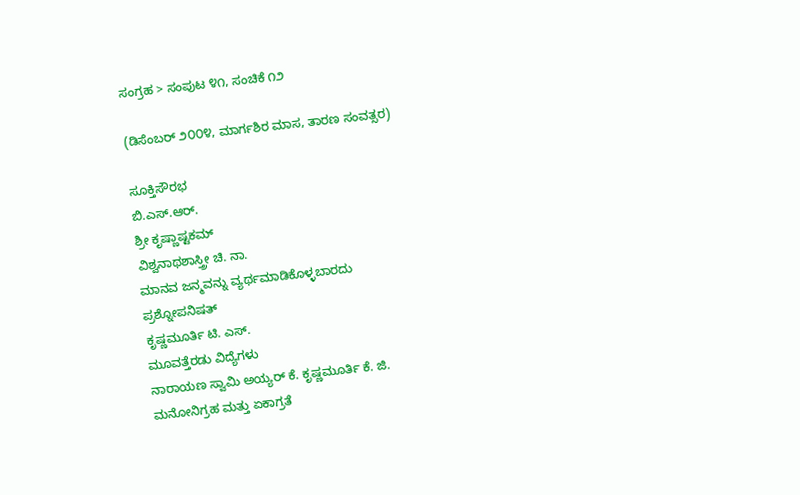ಸಂಗ್ರಹ > ಸಂಪುಟ ೪೧, ಸಂಚಿಕೆ ೧೨

(ಡಿಸೆಂಬರ್ ೨೦೦೪, ಮಾರ್ಗಶಿರ ಮಾಸ, ತಾರಣ ಸಂವತ್ಸರ)

ಸೂಕ್ತಿಸೌರಭ
ಬಿ.ಎಸ್.ಆರ್.
ಶ್ರೀ ಕೃಷ್ಣಾಷ್ಟಕಮ್
ವಿಶ್ವನಾಥಶಾಸ್ತ್ರೀ ಚಿ. ನಾ.
ಮಾನವ ಜನ್ಮವನ್ನು ವ್ಯರ್ಥಮಾಡಿಕೊಳ್ಳಬಾರದು
ಪ್ರಶ್ನೋಪನಿಷತ್
ಕೃಷ್ಣಮೂರ್ತಿ ಟಿ. ಎಸ್.
ಮೂವತ್ತೆರಡು ವಿದ್ಯೆಗಳು
ನಾರಾಯಣ ಸ್ವಾಮಿ ಅಯ್ಯರ್ ಕೆ. ಕೃಷ್ಣಮೂರ್ತಿ ಕೆ. ಜಿ.
ಮನೋನಿಗ್ರಹ ಮತ್ತು ಏಕಾಗ್ರತೆ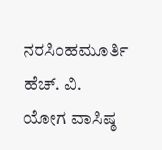ನರಸಿಂಹಮೂರ್ತಿ ಹೆಚ್. ವಿ.
ಯೋಗ ವಾಸಿಷ್ಠ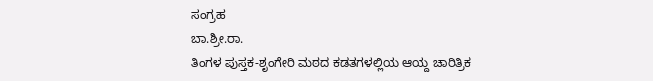ಸಂಗ್ರಹ
ಬಾ.ಶ್ರೀ.ರಾ.
ತಿಂಗಳ ಪುಸ್ತಕ-ಶೃಂಗೇರಿ ಮಠದ ಕಡತಗಳಲ್ಲಿಯ ಆಯ್ದ ಚಾರಿತ್ರಿಕ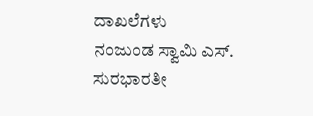ದಾಖಲೆಗಳು
ನಂಜುಂಡ ಸ್ವಾಮಿ ಎಸ್.
ಸುರಭಾರತೀ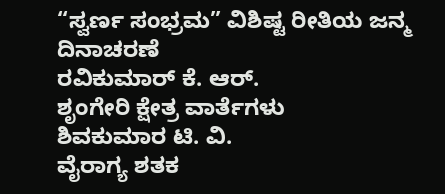“ಸ್ವರ್ಣ ಸಂಭ್ರಮ” ವಿಶಿಷ್ಟ ರೀತಿಯ ಜನ್ಮ ದಿನಾಚರಣೆ
ರವಿಕುಮಾರ್ ಕೆ. ಆರ್.
ಶೃಂಗೇರಿ ಕ್ಷೇತ್ರ ವಾರ್ತೆಗಳು
ಶಿವಕುಮಾರ ಟಿ. ವಿ.
ವೈರಾಗ್ಯ ಶತಕ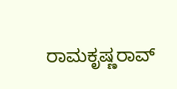ರಾಮಕೃಷ್ಣರಾವ್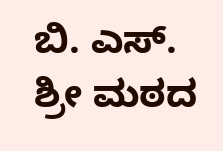ಬಿ. ಎಸ್.
ಶ್ರೀ ಮಠದ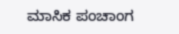ಮಾಸಿಕ ಪಂಚಾಂಗ